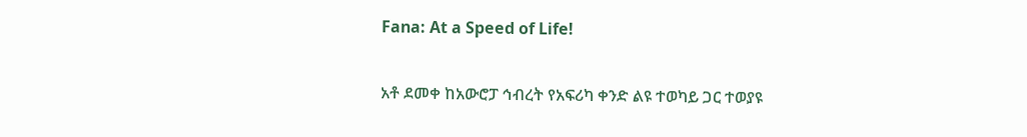Fana: At a Speed of Life!

አቶ ደመቀ ከአውሮፓ ኅብረት የአፍሪካ ቀንድ ልዩ ተወካይ ጋር ተወያዩ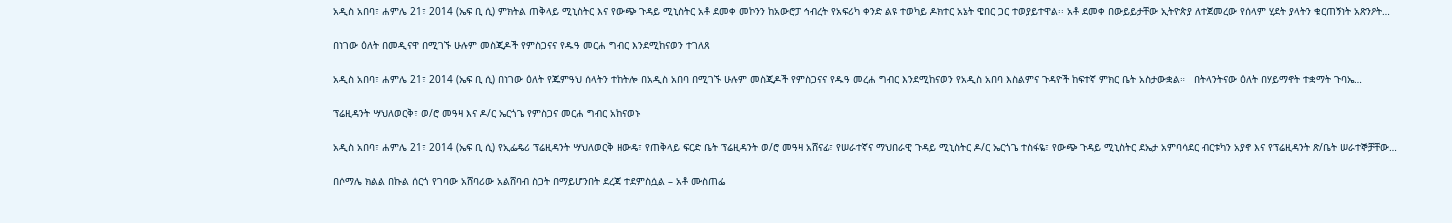አዲስ አበባ፣ ሐምሌ 21፣ 2014 (ኤፍ ቢ ሲ) ምክትል ጠቅላይ ሚኒስትር እና የውጭ ጉዳይ ሚኒስትር አቶ ደመቀ መኮንን ከአውሮፓ ኅብረት የአፍሪካ ቀንድ ልዩ ተወካይ ዶክተር አኔት ዌበር ጋር ተወያይተዋል፡፡ አቶ ደመቀ በውይይታቸው ኢትዮጵያ ለተጀመረው የሰላም ሂደት ያላትን ቁርጠኝነት አጽንዖት…

በነገው ዕለት በመዲናዋ በሚገኙ ሁሉም መስጂዶች የምስጋናና የዱዓ መርሐ ግብር እንደሚከናወን ተገለጸ

አዲስ አበባ፣ ሐምሌ 21፣ 2014 (ኤፍ ቢ ሲ) በነገው ዕለት የጁምዓህ ሰላትን ተከትሎ በአዲስ አበባ በሚገኙ ሁሉም መስጂዶች የምስጋናና የዱዓ መረሐ ግብር እንደሚከናወን የአዲስ አበባ እስልምና ጉዳዮች ከፍተኛ ምክር ቤት አስታውቋል።   በትላንትናው ዕለት በሃይማኖት ተቋማት ጉባኤ…

ፕሬዚዳንት ሣህለወርቅ፣ ወ/ሮ መዓዛ እና ዶ/ር ኤርጎጌ የምስጋና መርሐ ግብር አከናወኑ

አዲስ አበባ፣ ሐምሌ 21፣ 2014 (ኤፍ ቢ ሲ) የኢፌዴሪ ፕሬዚዳንት ሣህለወርቅ ዘውዴ፣ የጠቅላይ ፍርድ ቤት ፕሬዚዳንት ወ/ሮ መዓዛ አሸናፊ፣ የሠራተኛና ማህበራዊ ጉዳይ ሚኒስትር ዶ/ር ኤርጎጌ ተስፋዬ፣ የውጭ ጉዳይ ሚኒስትር ደኤታ አምባሳደር ብርቱካን አያኖ እና የፕሬዚዳንት ጽ/ቤት ሠራተኞቻቸው…

በሶማሌ ክልል በኩል ሰርጎ የገባው አሸባሪው አልሸባብ ስጋት በማይሆንበት ደረጃ ተደምስሷል – አቶ ሙስጠፌ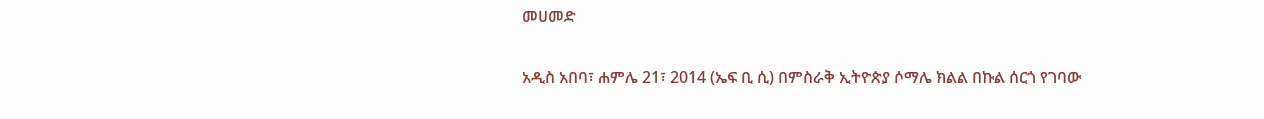መሀመድ

አዲስ አበባ፣ ሐምሌ 21፣ 2014 (ኤፍ ቢ ሲ) በምስራቅ ኢትዮጵያ ሶማሌ ክልል በኩል ሰርጎ የገባው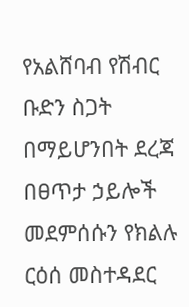የአልሸባብ የሽብር ቡድን ስጋት በማይሆንበት ደረጃ በፀጥታ ኃይሎች መደምሰሱን የክልሉ ርዕሰ መስተዳደር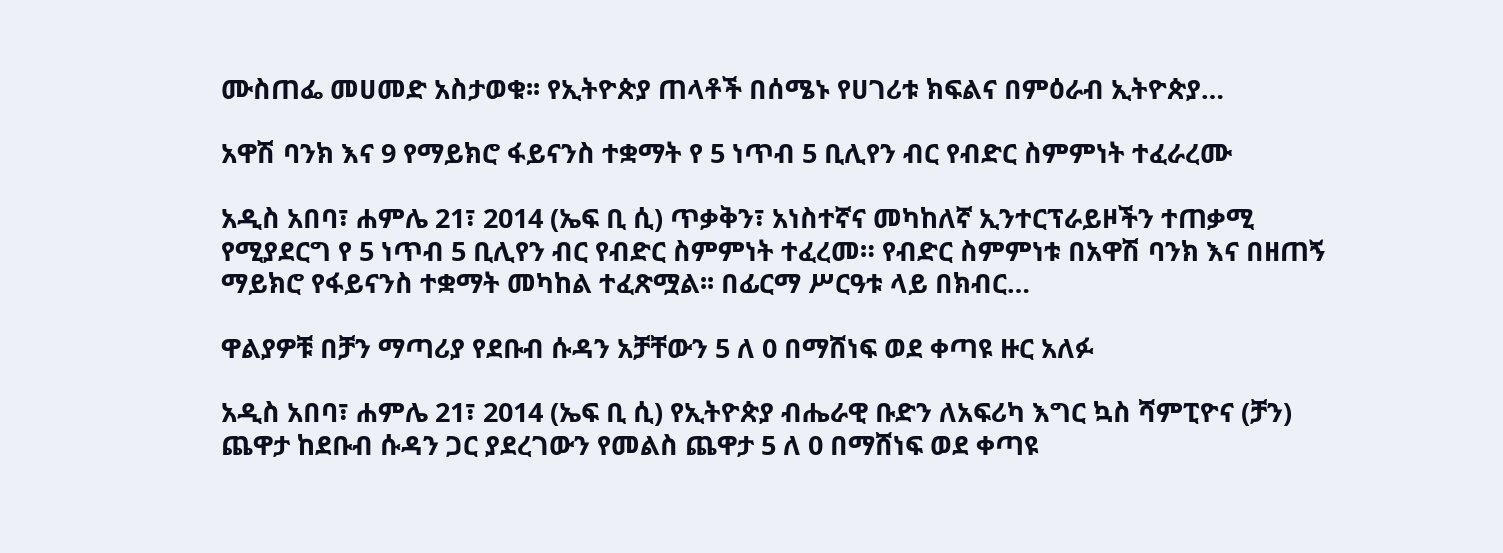ሙስጠፌ መሀመድ አስታወቁ፡፡ የኢትዮጵያ ጠላቶች በሰሜኑ የሀገሪቱ ክፍልና በምዕራብ ኢትዮጵያ…

አዋሽ ባንክ እና 9 የማይክሮ ፋይናንስ ተቋማት የ 5 ነጥብ 5 ቢሊየን ብር የብድር ስምምነት ተፈራረሙ

አዲስ አበባ፣ ሐምሌ 21፣ 2014 (ኤፍ ቢ ሲ) ጥቃቅን፣ አነስተኛና መካከለኛ ኢንተርፕራይዞችን ተጠቃሚ የሚያደርግ የ 5 ነጥብ 5 ቢሊየን ብር የብድር ስምምነት ተፈረመ። የብድር ስምምነቱ በአዋሽ ባንክ እና በዘጠኝ ማይክሮ የፋይናንስ ተቋማት መካከል ተፈጽሟል፡፡ በፊርማ ሥርዓቱ ላይ በክብር…

ዋልያዎቹ በቻን ማጣሪያ የደቡብ ሱዳን አቻቸውን 5 ለ 0 በማሸነፍ ወደ ቀጣዩ ዙር አለፉ

አዲስ አበባ፣ ሐምሌ 21፣ 2014 (ኤፍ ቢ ሲ) የኢትዮጵያ ብሔራዊ ቡድን ለአፍሪካ እግር ኳስ ሻምፒዮና (ቻን) ጨዋታ ከደቡብ ሱዳን ጋር ያደረገውን የመልስ ጨዋታ 5 ለ 0 በማሸነፍ ወደ ቀጣዩ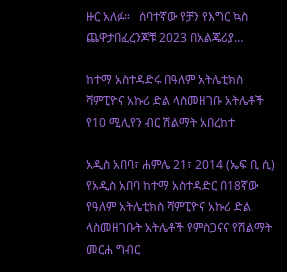ዙር አለፉ።   ሰባተኛው የቻን የእግር ኳስ ጨዋታበፈረንጆቹ 2023 በአልጄሪያ…

ከተማ አስተዳድሩ በዓለም አትሌቲክስ ሻምፒዮና አኩሪ ድል ላስመዘገቡ አትሌቶች የ10 ሚሊየን ብር ሽልማት አበረከተ

አዲስ አበባ፣ ሐምሌ 21፣ 2014 (ኤፍ ቢ ሲ) የአዲስ አበባ ከተማ አስተዳድር በ18ኛው የዓለም አትሌቲክስ ሻምፒዮና አኩሪ ድል ላስመዘገቡት አትሌቶች የምስጋናና የሽልማት መርሐ ግብር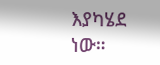እያካሄደ ነው።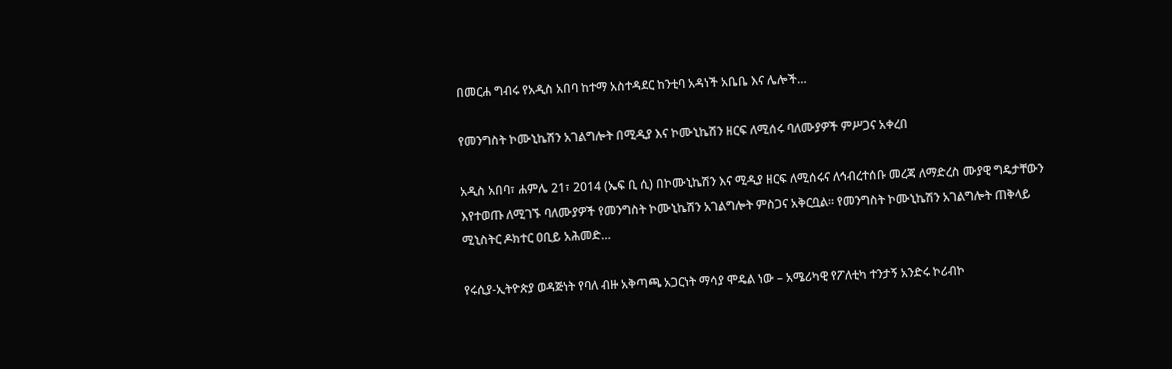በመርሐ ግብሩ የአዲስ አበባ ከተማ አስተዳደር ከንቲባ አዳነች አቤቤ እና ሌሎች…

የመንግስት ኮሙኒኬሽን አገልግሎት በሚዲያ እና ኮሙኒኬሽን ዘርፍ ለሚሰሩ ባለሙያዎች ምሥጋና አቀረበ

አዲስ አበባ፣ ሐምሌ 21፣ 2014 (ኤፍ ቢ ሲ) በኮሙኒኬሽን እና ሚዲያ ዘርፍ ለሚሰሩና ለኅብረተሰቡ መረጃ ለማድረስ ሙያዊ ግዴታቸውን እየተወጡ ለሚገኙ ባለሙያዎች የመንግስት ኮሙኒኬሽን አገልግሎት ምስጋና አቅርቧል። የመንግስት ኮሙኒኬሽን አገልግሎት ጠቅላይ ሚኒስትር ዶክተር ዐቢይ አሕመድ…

የሩሲያ-ኢትዮጵያ ወዳጅነት የባለ ብዙ አቅጣጫ አጋርነት ማሳያ ሞዴል ነው – አሜሪካዊ የፖለቲካ ተንታኝ አንድሩ ኮሪብኮ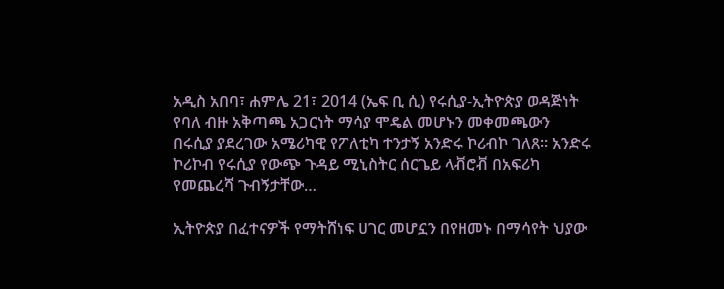አዲስ አበባ፣ ሐምሌ 21፣ 2014 (ኤፍ ቢ ሲ) የሩሲያ-ኢትዮጵያ ወዳጅነት የባለ ብዙ አቅጣጫ አጋርነት ማሳያ ሞዴል መሆኑን መቀመጫውን በሩሲያ ያደረገው አሜሪካዊ የፖለቲካ ተንታኝ አንድሩ ኮሪብኮ ገለጸ። አንድሩ ኮሪኮብ የሩሲያ የውጭ ጉዳይ ሚኒስትር ሰርጌይ ላቭሮቭ በአፍሪካ የመጨረሻ ጉብኝታቸው…

ኢትዮጵያ በፈተናዎች የማትሸነፍ ሀገር መሆኗን በየዘመኑ በማሳየት ህያው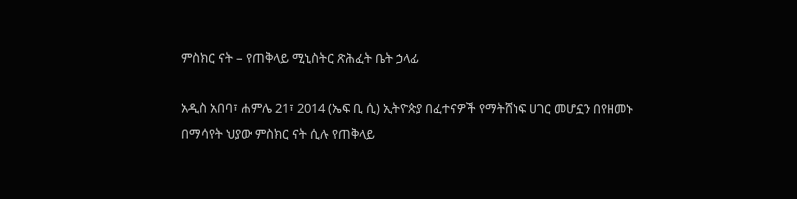ምስክር ናት – የጠቅላይ ሚኒስትር ጽሕፈት ቤት ኃላፊ

አዲስ አበባ፣ ሐምሌ 21፣ 2014 (ኤፍ ቢ ሲ) ኢትዮጵያ በፈተናዎች የማትሸነፍ ሀገር መሆኗን በየዘመኑ በማሳየት ህያው ምስክር ናት ሲሉ የጠቅላይ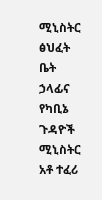ሚኒስትር ፅህፈት ቤት ኃላፊና የካቢኔ ጉዳዮች ሚኒስትር አቶ ተፈሪ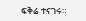ፍቅሬ ተናገሩ።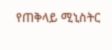የጠቅላይ ሚኒስትር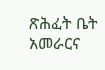ጽሕፈት ቤት አመራርና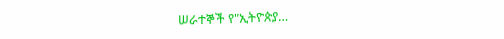ሠራተኞች የ"ኢትዮጵያ…